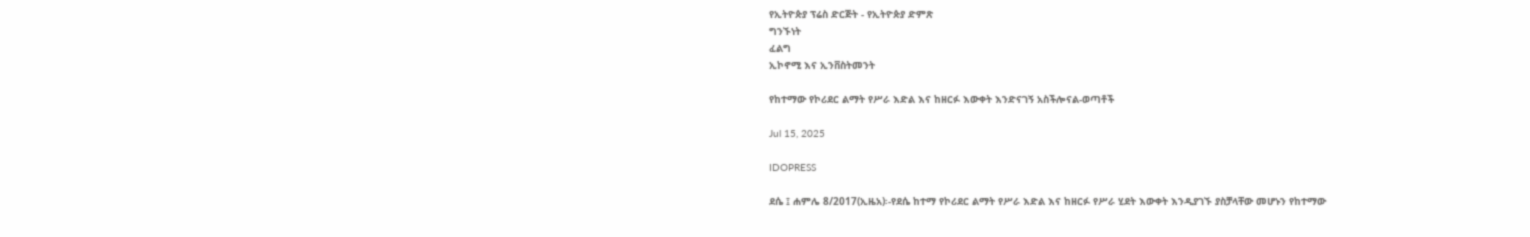የኢትዮጵያ ፕሬስ ድርጅት - የኢትዮጵያ ድምጽ
ግንኙነት
ፈልግ
ኢኮኖሚ እና ኢንቨስትመንት

የከተማው የኮሪደር ልማት የሥራ እድል እና ከዘርፉ እውቀት እንድናገኝ አስችሎናል-ወጣቶች

Jul 15, 2025

IDOPRESS

ደሴ ፤ ሐምሌ 8/2017(ኢዜአ)፡-የደሴ ከተማ የኮሪደር ልማት የሥራ እድል እና ከዘርፉ የሥራ ሂደት እውቀት እንዲያገኙ ያስቻላቸው መሆኑን የከተማው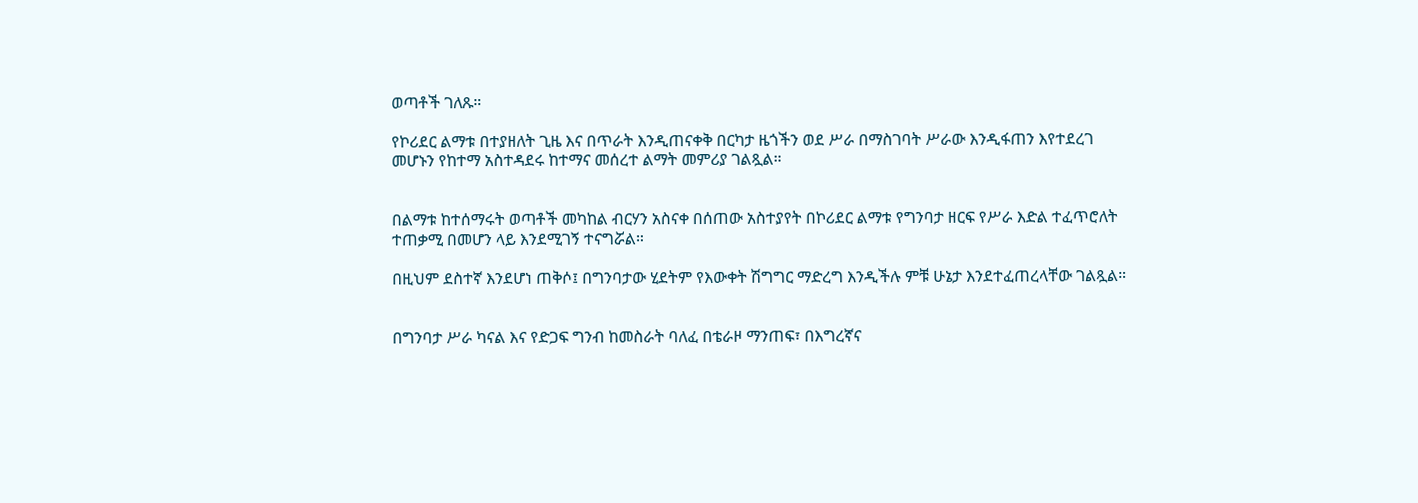ወጣቶች ገለጹ።

የኮሪደር ልማቱ በተያዘለት ጊዜ እና በጥራት እንዲጠናቀቅ በርካታ ዜጎችን ወደ ሥራ በማስገባት ሥራው እንዲፋጠን እየተደረገ መሆኑን የከተማ አስተዳደሩ ከተማና መሰረተ ልማት መምሪያ ገልጿል።


በልማቱ ከተሰማሩት ወጣቶች መካከል ብርሃን አስናቀ በሰጠው አስተያየት በኮሪደር ልማቱ የግንባታ ዘርፍ የሥራ እድል ተፈጥሮለት ተጠቃሚ በመሆን ላይ እንደሚገኝ ተናግሯል።

በዚህም ደስተኛ እንደሆነ ጠቅሶ፤ በግንባታው ሂደትም የእውቀት ሽግግር ማድረግ እንዲችሉ ምቹ ሁኔታ እንደተፈጠረላቸው ገልጿል።


በግንባታ ሥራ ካናል እና የድጋፍ ግንብ ከመስራት ባለፈ በቴራዞ ማንጠፍ፣ በእግረኛና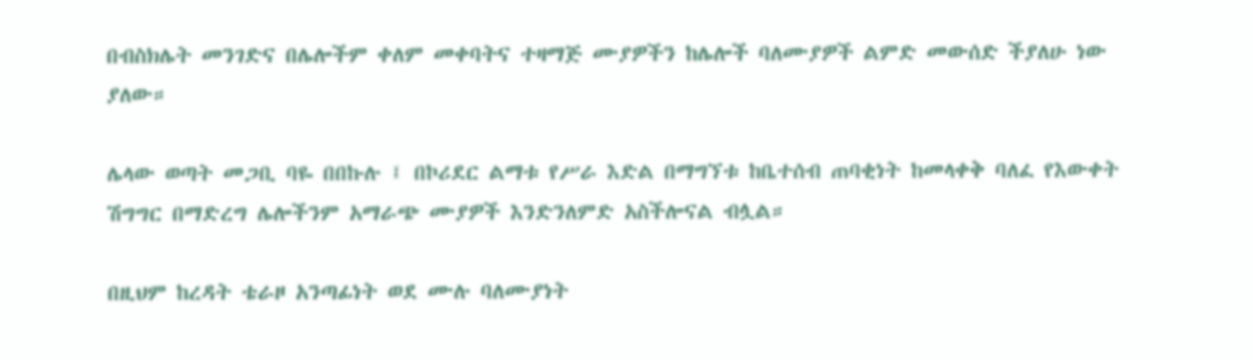በብስክሌት መንገድና በሌሎችም ቀለም መቀባትና ተዛማጅ ሙያዎችን ከሌሎች ባለሙያዎች ልምድ መውሰድ ችያለሁ ነው ያለው።

ሌላው ወጣት መጋቢ ባዬ በበኩሉ ፤ በኮሪደር ልማቱ የሥራ እድል በማግኘቱ ከቤተሰብ ጠባቂነት ከመላቀቅ ባለፈ የእውቀት ሽግግር በማድረግ ሌሎችንም አማራጭ ሙያዎች እንድንለምድ አስችሎናል ብሏል።

በዚህም ከረዳት ቴራዞ አንጣፊነት ወደ ሙሉ ባለሙያነት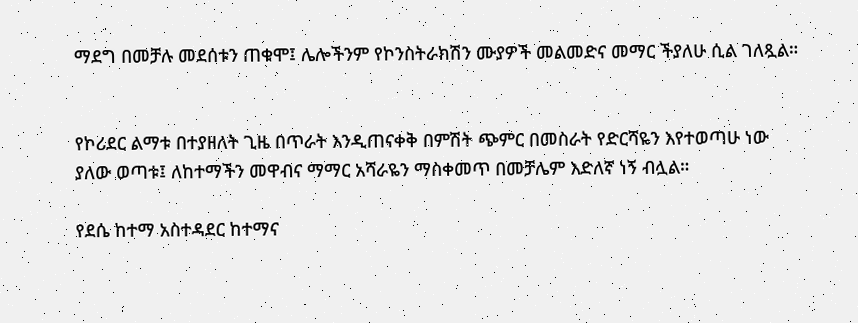ማደግ በመቻሉ መደሰቱን ጠቁሞ፤ ሌሎችንም የኮንስትራክሽን ሙያዎች መልመድና መማር ችያለሁ ሲል ገለጿል።


የኮሪደር ልማቱ በተያዘለት ጊዜ በጥራት እንዲጠናቀቅ በምሽት ጭምር በመስራት የድርሻዬን እየተወጣሁ ነው ያለው ወጣቱ፤ ለከተማችን መዋብና ማማር አሻራዬን ማስቀመጥ በመቻሌም እድለኛ ነኝ ብሏል።

የደሴ ከተማ አስተዳደር ከተማና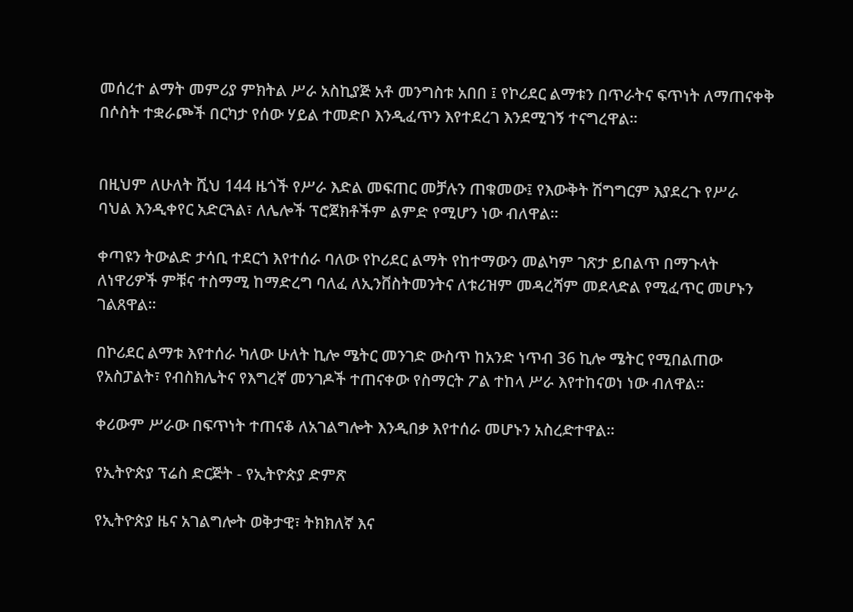መሰረተ ልማት መምሪያ ምክትል ሥራ አስኪያጅ አቶ መንግስቱ አበበ ፤ የኮሪደር ልማቱን በጥራትና ፍጥነት ለማጠናቀቅ በሶስት ተቋራጮች በርካታ የሰው ሃይል ተመድቦ እንዲፈጥን እየተደረገ እንደሚገኝ ተናግረዋል።


በዚህም ለሁለት ሺህ 144 ዜጎች የሥራ እድል መፍጠር መቻሉን ጠቁመው፤ የእውቅት ሽግግርም እያደረጉ የሥራ ባህል እንዲቀየር አድርጓል፣ ለሌሎች ፕሮጀክቶችም ልምድ የሚሆን ነው ብለዋል።

ቀጣዩን ትውልድ ታሳቢ ተደርጎ እየተሰራ ባለው የኮሪደር ልማት የከተማውን መልካም ገጽታ ይበልጥ በማጉላት ለነዋሪዎች ምቹና ተስማሚ ከማድረግ ባለፈ ለኢንቨስትመንትና ለቱሪዝም መዳረሻም መደላድል የሚፈጥር መሆኑን ገልጸዋል።

በኮሪደር ልማቱ እየተሰራ ካለው ሁለት ኪሎ ሜትር መንገድ ውስጥ ከአንድ ነጥብ 36 ኪሎ ሜትር የሚበልጠው የአስፓልት፣ የብስክሌትና የእግረኛ መንገዶች ተጠናቀው የስማርት ፖል ተከላ ሥራ እየተከናወነ ነው ብለዋል፡፡

ቀሪውም ሥራው በፍጥነት ተጠናቆ ለአገልግሎት እንዲበቃ እየተሰራ መሆኑን አስረድተዋል።

የኢትዮጵያ ፕሬስ ድርጅት - የኢትዮጵያ ድምጽ

የኢትዮጵያ ዜና አገልግሎት ወቅታዊ፣ ትክክለኛ እና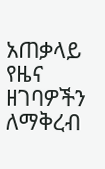አጠቃላይ የዜና ዘገባዎችን ለማቅረብ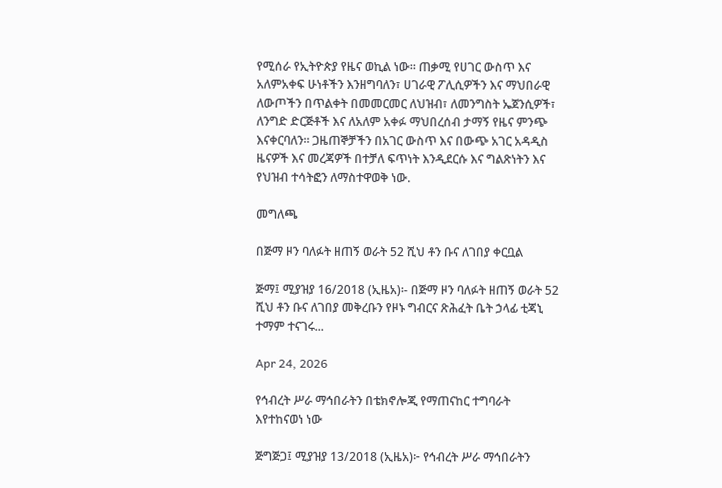የሚሰራ የኢትዮጵያ የዜና ወኪል ነው። ጠቃሚ የሀገር ውስጥ እና አለምአቀፍ ሁነቶችን እንዘግባለን፣ ሀገራዊ ፖሊሲዎችን እና ማህበራዊ ለውጦችን በጥልቀት በመመርመር ለህዝብ፣ ለመንግስት ኤጀንሲዎች፣ ለንግድ ድርጅቶች እና ለአለም አቀፉ ማህበረሰብ ታማኝ የዜና ምንጭ እናቀርባለን። ጋዜጠኞቻችን በአገር ውስጥ እና በውጭ አገር አዳዲስ ዜናዎች እና መረጃዎች በተቻለ ፍጥነት እንዲደርሱ እና ግልጽነትን እና የህዝብ ተሳትፎን ለማስተዋወቅ ነው.

መግለጫ

በጅማ ዞን ባለፉት ዘጠኝ ወራት 52 ሺህ ቶን ቡና ለገበያ ቀርቧል

ጅማ፤ ሚያዝያ 16/2018 (ኢዜአ)፡- በጅማ ዞን ባለፉት ዘጠኝ ወራት 52 ሺህ ቶን ቡና ለገበያ መቅረቡን የዞኑ ግብርና ጽሕፈት ቤት ኃላፊ ቲጃኒ ተማም ተናገሩ...

Apr 24, 2026

የኅብረት ሥራ ማኅበራትን በቴክኖሎጂ የማጠናከር ተግባራት እየተከናወነ ነው

ጅግጅጋ፤ ሚያዝያ 13/2018 (ኢዜአ)፦ የኅብረት ሥራ ማኅበራትን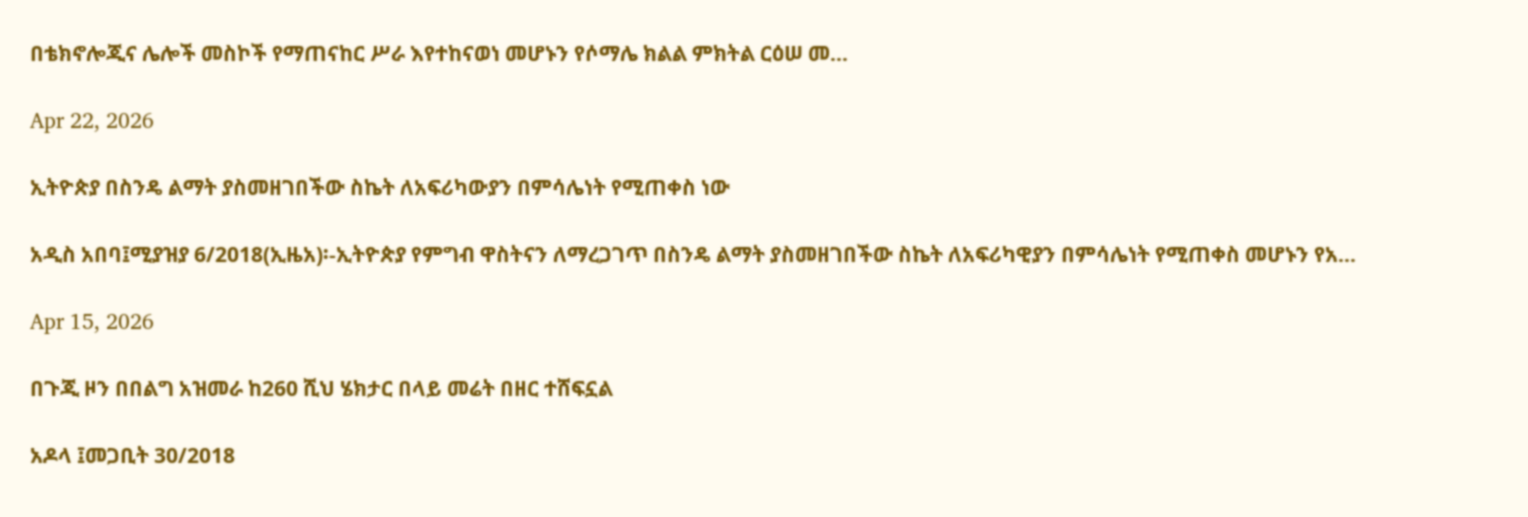በቴክኖሎጂና ሌሎች መስኮች የማጠናከር ሥራ እየተከናወነ መሆኑን የሶማሌ ክልል ምክትል ርዕሠ መ...

Apr 22, 2026

ኢትዮጵያ በስንዴ ልማት ያስመዘገበችው ስኬት ለአፍሪካውያን በምሳሌነት የሚጠቀስ ነው

አዲስ አበባ፤ሚያዝያ 6/2018(ኢዜአ)፡-ኢትዮጵያ የምግብ ዋስትናን ለማረጋገጥ በስንዴ ልማት ያስመዘገበችው ስኬት ለአፍሪካዊያን በምሳሌነት የሚጠቀስ መሆኑን የአ...

Apr 15, 2026

በጉጂ ዞን በበልግ አዝመራ ከ260 ሺህ ሄክታር በላይ መሬት በዘር ተሸፍኗል

አዶላ ፤መጋቢት 30/2018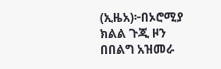(ኢዜአ)፦በኦሮሚያ ክልል ጉጂ ዞን በበልግ አዝመራ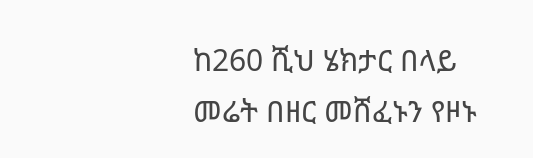ከ260 ሺህ ሄክታር በላይ መሬት በዘር መሸፈኑን የዞኑ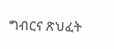ግብርና ጽህፈት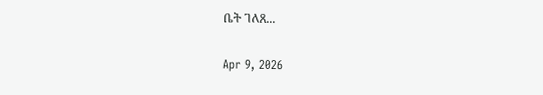ቤት ገለጸ...

Apr 9, 2026